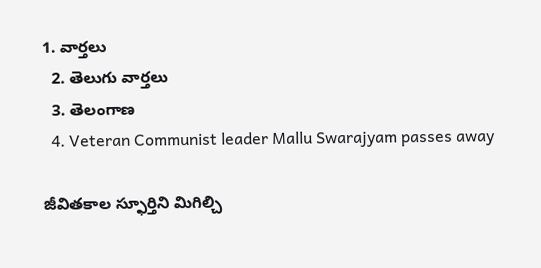1. వార్తలు
  2. తెలుగు వార్తలు
  3. తెలంగాణ
  4. Veteran Communist leader Mallu Swarajyam passes away

జీవితకాల స్ఫూర్తిని మిగిల్చి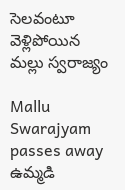సెలవంటూ వెళ్లిపోయిన మల్లు స్వరాజ్యం

Mallu Swarajyam passes away
ఉమ్మడి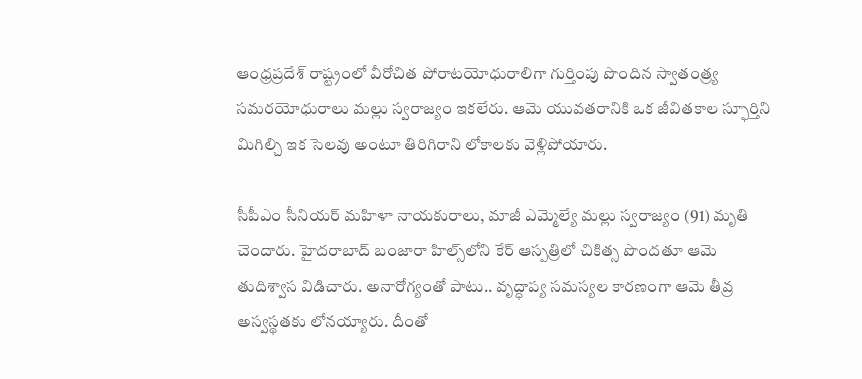ఆంధ్రప్రదేశ్ రాష్ట్రంలో వీరోచిత పోరాటయోధురాలిగా గుర్తింపు పొందిన స్వాతంత్ర్య సమరయోధురాలు మల్లు స్వరాజ్యం ఇకలేరు. ఆమె యువతరానికి ఒక జీవితకాల స్ఫూర్తిని మిగిల్చి ఇక సెలవు అంటూ తిరిగిరాని లోకాలకు వెళ్లిపోయారు.

సీపీఎం సీనియర్ మహిళా నాయకురాలు, మాజీ ఎమ్మెల్యే మల్లు స్వరాజ్యం (91) మృతి చెందారు. హైదరాబాద్ బంజారా హిల్స్‌లోని కేర్ ఆస్పత్రిలో చికిత్స పొందతూ ఆమె తుదిశ్వాస విడిచారు. అనారోగ్యంతో పాటు.. వృద్ధాప్య సమస్యల కారణంగా ఆమె తీవ్ర అస్వస్థతకు లోనయ్యారు. దీంతో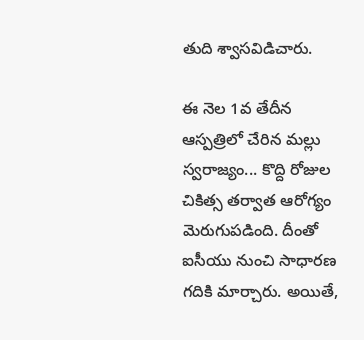తుది శ్వాసవిడిచారు.

ఈ నెల 1వ తేదీన ఆస్పత్రిలో చేరిన మల్లు స్వరాజ్యం... కొద్ది రోజుల చికిత్స తర్వాత ఆరోగ్యం మెరుగుపడింది. దీంతో ఐసీయు నుంచి సాధారణ గదికి మార్చారు. అయితే,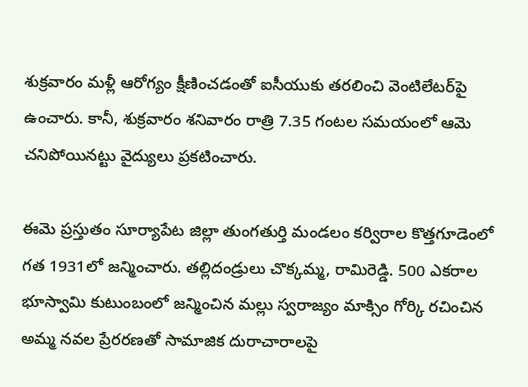శుక్రవారం మళ్లీ ఆరోగ్యం క్షీణించడంతో ఐసీయుకు తరలించి వెంటిలేటర్‌పై ఉంచారు. కానీ, శుక్రవారం శనివారం రాత్రి 7.35 గంటల సమయంలో ఆమె చనిపోయినట్టు వైద్యులు ప్రకటించారు.

ఈమె ప్రస్తుతం సూర్యాపేట జిల్లా తుంగతుర్తి మండలం కర్విరాల కొత్తగూడెంలో గత 1931లో జన్మించారు. తల్లిదండ్రులు చొక్కమ్మ, రామిరెడ్డి. 500 ఎకరాల భూస్వామి కుటుంబంలో జన్మించిన మల్లు స్వరాజ్యం మాక్సిం గోర్కి రచించిన అమ్మ నవల ప్రేరరణతో సామాజిక దురాచారాలపై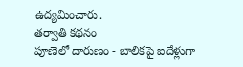ఉద్యమించారు.
తర్వాతి కథనం
పూణెలో దారుణం - బాలికపై ఐదేళ్లుగా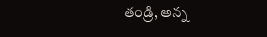తండ్రి, అన్న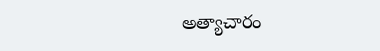అత్యాచారం